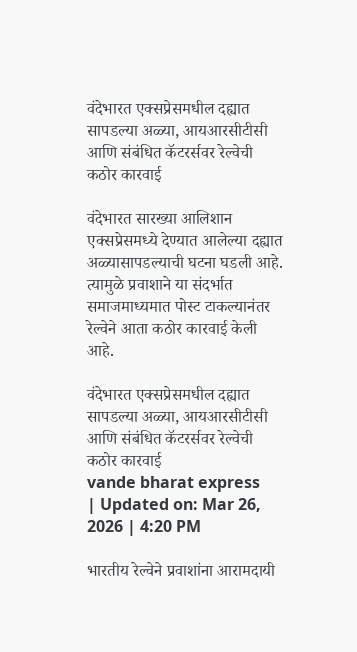वंदेभारत एक्सप्रेसमधील दह्यात सापडल्या अळ्या, आयआरसीटीसी आणि संबंधित कॅटरर्सवर रेल्वेची कठोर कारवाई

वंदेभारत सारख्या आलिशान एक्सप्रेसमध्ये देण्यात आलेल्या दह्यात अळ्यासापडल्याची घटना घडली आहे. त्यामुळे प्रवाशाने या संदर्भात समाजमाध्यमात पोस्ट टाकल्यानंतर रेल्वेने आता कठोर कारवाई केली आहे.

वंदेभारत एक्सप्रेसमधील दह्यात सापडल्या अळ्या, आयआरसीटीसी आणि संबंधित कॅटरर्सवर रेल्वेची कठोर कारवाई
vande bharat express
| Updated on: Mar 26, 2026 | 4:20 PM

भारतीय रेल्वेने प्रवाशांना आरामदायी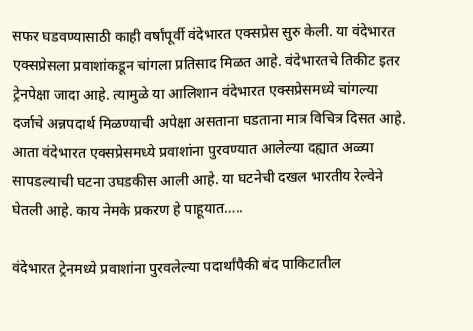सफर घडवण्यासाठी काही वर्षांपूर्वी वंदेभारत एक्सप्रेस सुरु केली. या वंदेभारत एक्सप्रेसला प्रवाशांकडून चांगला प्रतिसाद मिळत आहे. वंदेभारतचे तिकीट इतर ट्रेनपेक्षा जादा आहे. त्यामुळे या आलिशान वंदेभारत एक्सप्रेसमध्ये चांगल्या दर्जाचे अन्नपदार्थ मिळण्याची अपेक्षा असताना घडताना मात्र विचित्र दिसत आहे. आता वंदेभारत एक्सप्रेसमध्ये प्रवाशांना पुरवण्यात आलेल्या दह्यात अळ्या सापडल्याची घटना उघडकीस आली आहे. या घटनेची दखल भारतीय रेल्वेने घेतली आहे. काय नेमके प्रकरण हे पाहूयात…..

वंदेभारत ट्रेनमध्ये प्रवाशांना पुरवलेल्या पदार्थांपैकी बंद पाकिटातील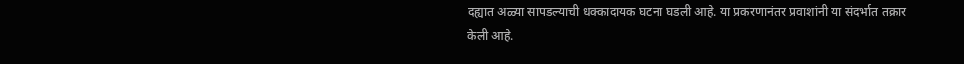दह्यात अळ्या सापडल्याची धक्कादायक घटना घडली आहे. या प्रकरणानंतर प्रवाशांनी या संदर्भात तक्रार केली आहे.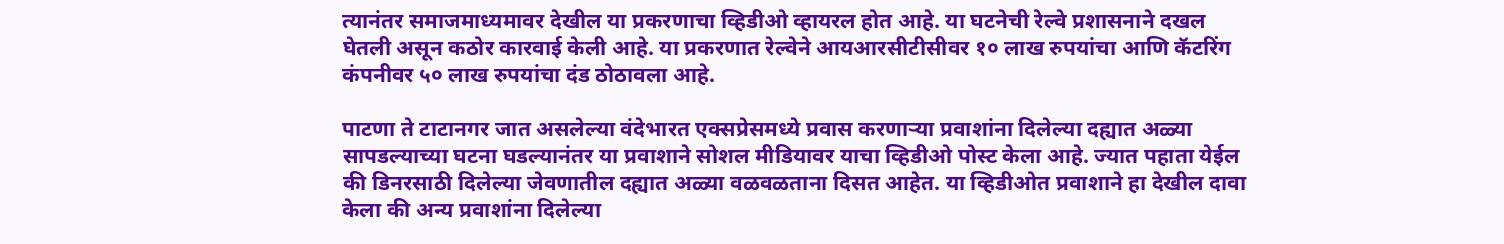त्यानंतर समाजमाध्यमावर देखील या प्रकरणाचा व्हिडीओ व्हायरल होत आहे. या घटनेची रेल्वे प्रशासनाने दखल घेतली असून कठोर कारवाई केली आहे. या प्रकरणात रेल्वेने आयआरसीटीसीवर १० लाख रुपयांचा आणि कॅटरिंग कंपनीवर ५० लाख रुपयांचा दंड ठोठावला आहे.

पाटणा ते टाटानगर जात असलेल्या वंदेभारत एक्सप्रेसमध्ये प्रवास करणाऱ्या प्रवाशांना दिलेल्या दह्यात अळ्या सापडल्याच्या घटना घडल्यानंतर या प्रवाशाने सोशल मीडियावर याचा व्हिडीओ पोस्ट केला आहे. ज्यात पहाता येईल की डिनरसाठी दिलेल्या जेवणातील दह्यात अळ्या वळवळताना दिसत आहेत. या व्हिडीओत प्रवाशाने हा देखील दावा केला की अन्य प्रवाशांना दिलेल्या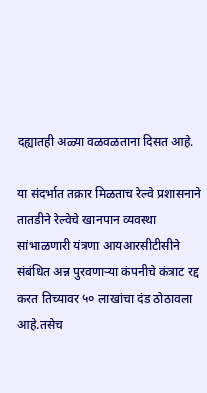दह्यातही अळ्या वळवळताना दिसत आहे.

या संदर्भात तक्रार मिळताच रेल्वे प्रशासनाने तातडीने रेल्वेचे खानपान व्यवस्था सांभाळणारी यंत्रणा आयआरसीटीसीने संबंधित अन्न पुरवणाऱ्या कंपनीचे कंत्राट रद्द करत तिच्यावर ५० लाखांचा दंड ठोठावला आहे.तसेच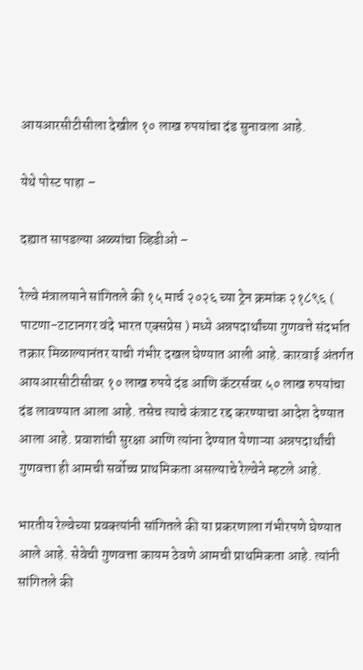आयआरसीटीसीला देखील १० लाख रुपयांचा दंड सुनावला आहे.

येथे पोस्ट पाहा –

दह्यात सापडल्या अळ्यांचा व्हिडीओ –

रेल्वे मंत्रालयाने सांगितले की १५ मार्च २०२६ च्या ट्रेन क्रमांक २१८९६ ( पाटणा-टाटानगर वंदे भारत एक्सप्रेस ) मध्ये अन्नपदार्थांच्या गुणवत्ते संदर्भात तक्रार मिळाल्यानंतर याची गंभीर दखल घेण्यात आली आहे. कारवाई अंतर्गत आयआरसीटीसीवर १० लाख रुपये दंड आणि कॅटरर्सवर ५० लाख रुपयांचा दंड लावण्यात आला आहे. तसेच त्याचे कंत्राट रद्द करण्याचा आदेश देण्यात आला आहे. प्रवाशांची सुरक्षा आणि त्यांना देण्यात येणाऱ्या अन्नपदार्थांची गुणवत्ता ही आमची सर्वोच्च प्राथमिकता असल्याचे रेल्वेने म्हटले आहे.

भारतीय रेल्वेच्या प्रवक्त्यांनी सांगितले की या प्रकरणाला गंभीरपणे घेण्यात आले आहे. सेवेची गुणवत्ता कायम ठेवणे आमची प्राथमिकता आहे. त्यांनी सांगितले की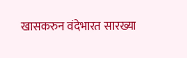खासकरुन वंदेभारत सारख्या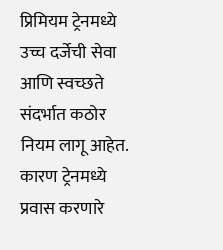प्रिमियम ट्रेनमध्ये उच्च दर्जेची सेवा आणि स्वच्छते संदर्भात कठोर नियम लागू आहेत. कारण ट्रेनमध्ये प्रवास करणारे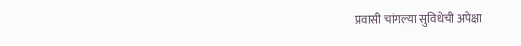प्रवासी चांगल्या सुविधेची अपेक्षा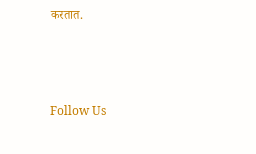करतात.



Follow Us